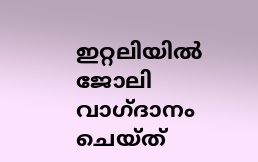ഇറ്റലിയിൽ ജോലി വാഗ്ദാനം ചെയ്ത്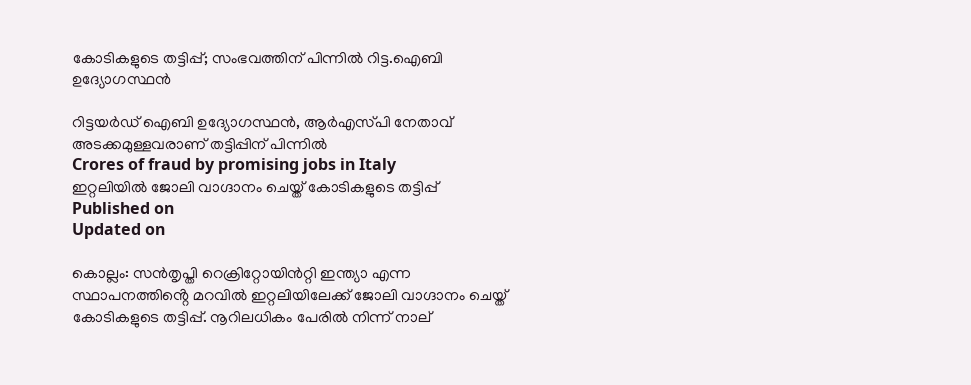കോടികളുടെ തട്ടിപ്പ്; സംഭവത്തിന് പിന്നിൽ റിട്ട.ഐബി ഉദ്യോഗസ്ഥൻ

റിട്ടയർഡ് ഐബി ഉദ്യോഗസ്ഥൻ, ആർഎസ്‌പി നേതാവ് അടക്കമുള്ളവരാണ് തട്ടിപ്പിന് പിന്നിൽ
Crores of fraud by promising jobs in Italy
ഇറ്റലിയിൽ ജോലി വാഗ്ദാനം ചെയ്ത് കോടികളുടെ തട്ടിപ്പ്
Published on
Updated on

കൊല്ലം: സൻതൃപ്തി റെക്രിറ്റോയിൻറ്റി ഇന്ത്യാ എന്ന സ്ഥാപനത്തിൻ്റെ മറവിൽ ഇറ്റലിയിലേക്ക് ജോലി വാഗ്ദാനം ചെയ്ത് കോടികളുടെ തട്ടിപ്പ്. നൂറിലധികം പേരിൽ നിന്ന് നാല്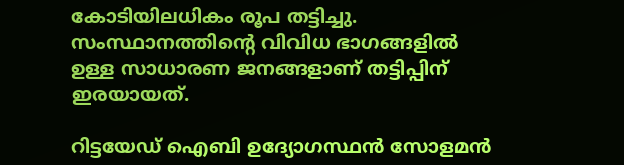കോടിയിലധികം രൂപ തട്ടിച്ചു. സംസ്ഥാനത്തിൻ്റെ വിവിധ ഭാഗങ്ങളിൽ ഉള്ള സാധാരണ ജനങ്ങളാണ് തട്ടിപ്പിന് ഇരയായത്.

റിട്ടയേഡ് ഐബി ഉദ്യോഗസ്ഥൻ സോളമൻ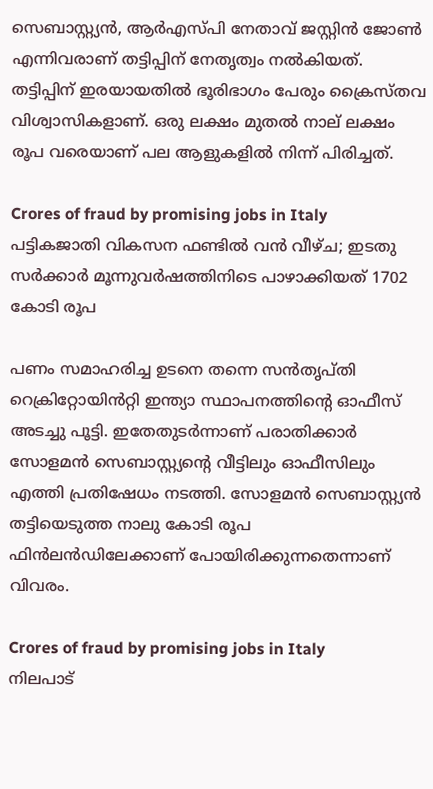സെബാസ്റ്റ്യൻ, ആർഎസ്‌പി നേതാവ് ജസ്റ്റിൻ ജോൺ എന്നിവരാണ് തട്ടിപ്പിന് നേതൃത്വം നൽകിയത്. തട്ടിപ്പിന് ഇരയായതിൽ ഭൂരിഭാഗം പേരും ക്രൈസ്തവ വിശ്വാസികളാണ്. ഒരു ലക്ഷം മുതൽ നാല് ലക്ഷം രൂപ വരെയാണ് പല ആളുകളിൽ നിന്ന് പിരിച്ചത്.

Crores of fraud by promising jobs in Italy
പട്ടികജാതി വികസന ഫണ്ടിൽ വൻ വീഴ്ച; ഇടതു സർക്കാർ മൂന്നുവർഷത്തിനിടെ പാഴാക്കിയത് 1702 കോടി രൂപ

പണം സമാഹരിച്ച ഉടനെ തന്നെ സൻതൃപ്തി റെക്രിറ്റോയിൻറ്റി ഇന്ത്യാ സ്ഥാപനത്തിൻ്റെ ഓഫീസ് അടച്ചു പൂട്ടി. ഇതേതുടർന്നാണ് പരാതിക്കാർ സോളമൻ സെബാസ്റ്റ്യൻ്റെ വീട്ടിലും ഓഫീസിലും എത്തി പ്രതിഷേധം നടത്തി. സോളമൻ സെബാസ്റ്റ്യൻ തട്ടിയെടുത്ത നാലു കോടി രൂപ ഫിൻലൻഡിലേക്കാണ് പോയിരിക്കുന്നതെന്നാണ് വിവരം.

Crores of fraud by promising jobs in Italy
നിലപാട്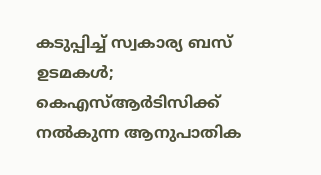കടുപ്പിച്ച് സ്വകാര്യ ബസ് ഉടമകൾ; കെഎസ്ആർടിസിക്ക് നൽകുന്ന ആനുപാതിക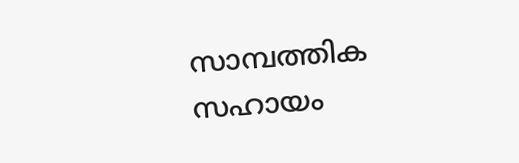സാമ്പത്തിക സഹായം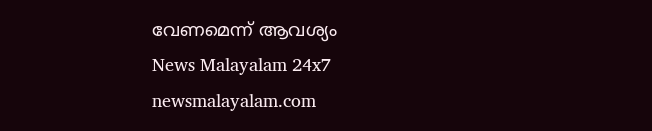വേണമെന്ന് ആവശ്യം
News Malayalam 24x7
newsmalayalam.com